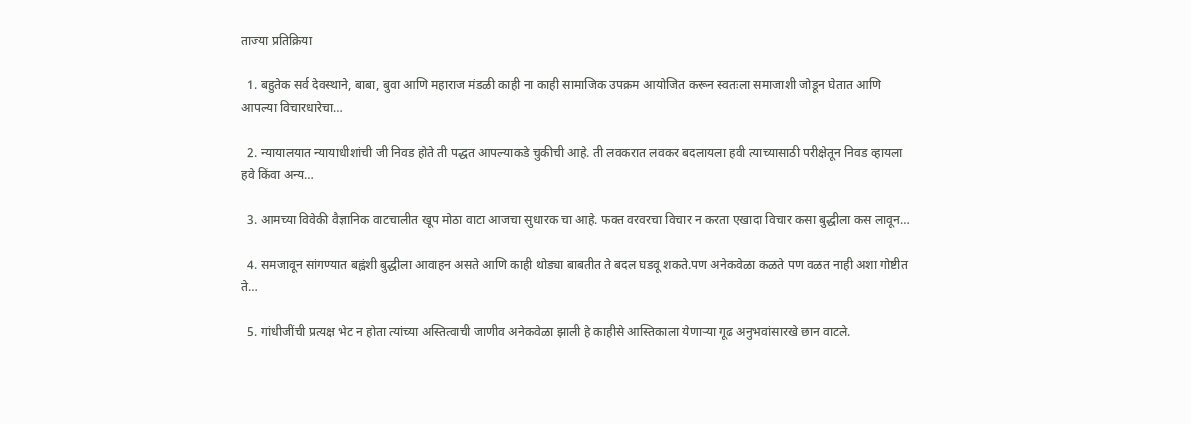ताज्या प्रतिक्रिया

  1. बहुतेक सर्व देवस्थाने, बाबा, बुवा आणि महाराज मंडळी काही ना काही सामाजिक उपक्रम आयोजित करून स्वतःला समाजाशी जोडून घेतात आणि आपल्या विचारधारेचा…

  2. न्यायालयात न्यायाधीशांची जी निवड होते ती पद्धत आपल्याकडे चुकीची आहे. ती लवकरात लवकर बदलायला हवी त्याच्यासाठी परीक्षेतून निवड व्हायला हवे किंवा अन्य…

  3. आमच्या विवेकी वैज्ञानिक वाटचालीत खूप मोठा वाटा आजचा सुधारक चा आहे. फक्त वरवरचा विचार न करता एखादा विचार कसा बुद्धीला कस लावून…

  4. समजावून सांगण्यात बह्वंशी बुद्धीला आवाहन असते आणि काही थोड्या बाबतीत ते बदल घडवू शकते.पण अनेकवेळा कळते पण वळत नाही अशा गोष्टीत ते…

  5. गांधीजींची प्रत्यक्ष भेट न होता त्यांच्या अस्तित्वाची जाणीव अनेकवेळा झाली हे काहीसे आस्तिकाला येणाऱ्या गूढ अनुभवांसारखे छान वाटले.